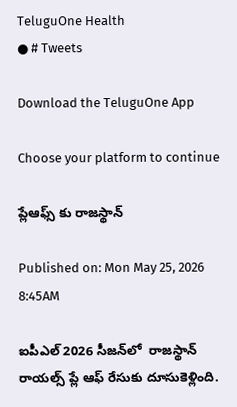TeluguOne Health
● # Tweets

Download the TeluguOne App

Choose your platform to continue

ప్లేఆఫ్స్ కు రాజస్థాన్

Published on: Mon May 25, 2026 8:45AM

ఐపీఎల్ 2026 సీజన్‌లో  రాజస్థాన్ రాయల్స్ ప్లే ఆఫ్ రేసుకు దూసుకెళ్లింది.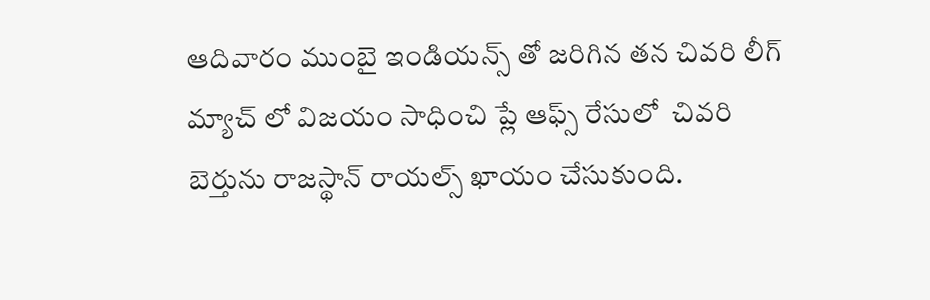ఆదివారం ముంబై ఇండియన్స్ తో జరిగిన తన చివరి లీగ్ మ్యాచ్ లో విజయం సాధించి ప్లే ఆఫ్స్ రేసులో  చివరి బెర్తును రాజస్థాన్ రాయల్స్ ఖాయం చేసుకుంది.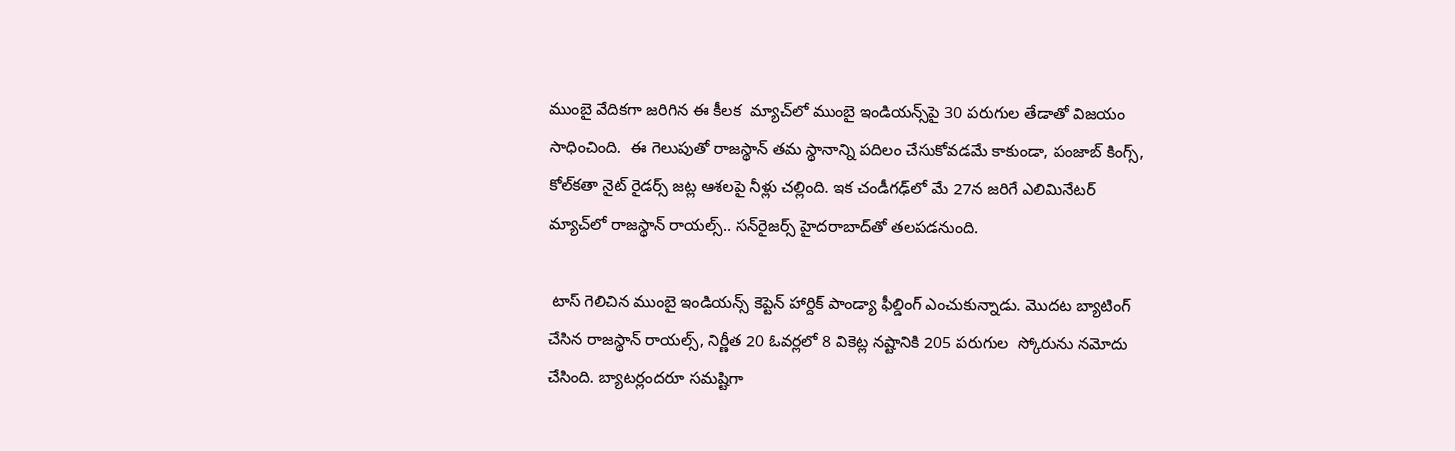ముంబై వేదికగా జరిగిన ఈ కీలక  మ్యాచ్‌లో ముంబై ఇండియన్స్‌పై 30 పరుగుల తేడాతో విజయం సాధించింది.  ఈ గెలుపుతో రాజస్థాన్ తమ స్థానాన్ని పదిలం చేసుకోవడమే కాకుండా, పంజాబ్ కింగ్స్, కోల్‌కతా నైట్ రైడర్స్ జట్ల ఆశలపై నీళ్లు చల్లింది. ఇక చండీగఢ్‌లో మే 27న జరిగే ఎలిమినేటర్ మ్యాచ్‌లో రాజస్థాన్ రాయల్స్.. సన్‌రైజర్స్ హైదరాబాద్‌తో తలపడనుంది.

 టాస్ గెలిచిన ముంబై ఇండియన్స్ కెప్టెన్ హార్దిక్ పాండ్యా ఫీల్డింగ్ ఎంచుకున్నాడు. మొదట బ్యాటింగ్ చేసిన రాజస్థాన్ రాయల్స్, నిర్ణీత 20 ఓవర్లలో 8 వికెట్ల నష్టానికి 205 పరుగుల  స్కోరును నమోదు చేసింది. బ్యాటర్లందరూ సమష్టిగా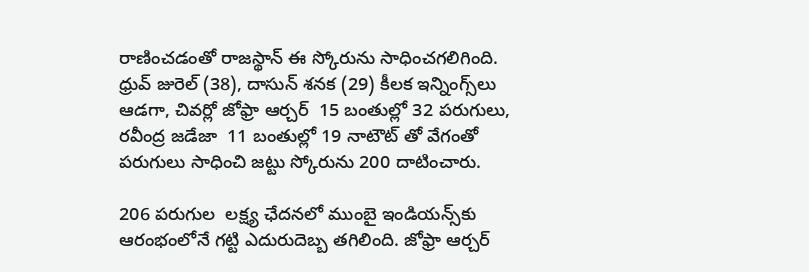రాణించడంతో రాజస్థాన్ ఈ స్కోరును సాధించగలిగింది. ధ్రువ్ జురెల్ (38), దాసున్ శనక (29) కీలక ఇన్నింగ్స్‌లు ఆడగా, చివర్లో జోఫ్రా ఆర్చర్  15 బంతుల్లో 32 పరుగులు, రవీంద్ర జడేజా  11 బంతుల్లో 19 నాటౌట్ తో వేగంతో పరుగులు సాధించి జట్టు స్కోరును 200 దాటించారు.

206 పరుగుల  లక్ష్య ఛేదనలో ముంబై ఇండియన్స్‌కు ఆరంభంలోనే గట్టి ఎదురుదెబ్బ తగిలింది. జోఫ్రా ఆర్చర్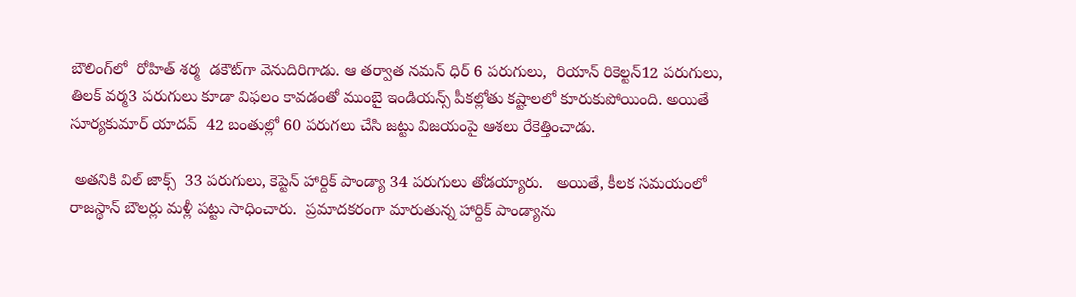బౌలింగ్‌లో  రోహిత్ శర్మ  డకౌట్‌గా వెనుదిరిగాడు. ఆ తర్వాత నమన్ ధిర్ 6 పరుగులు,  రియాన్ రికెల్టన్12 పరుగులు, తిలక్ వర్మ3 పరుగులు కూడా విఫలం కావడంతో ముంబై ఇండియన్స్ పీకల్లోతు కష్టాలలో కూరుకుపోయింది. అయితే  సూర్యకుమార్ యాదవ్  42 బంతుల్లో 60 పరుగలు చేసి జట్టు విజయంపై ఆశలు రేకెత్తించాడు.

 అతనికి విల్ జాక్స్  33 పరుగులు, కెప్టెన్ హార్దిక్ పాండ్యా 34 పరుగులు తోడయ్యారు.   అయితే, కీలక సమయంలో రాజస్థాన్ బౌలర్లు మళ్లీ పట్టు సాధించారు.  ప్రమాదకరంగా మారుతున్న హార్దిక్‌ పాండ్యాను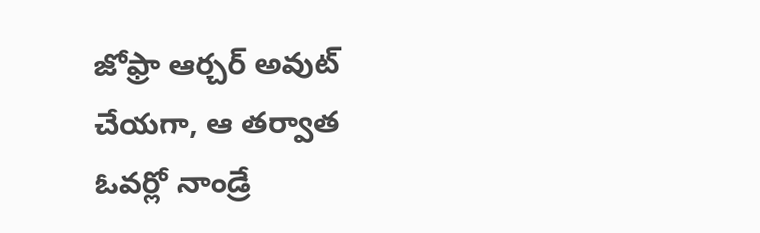జోఫ్రా ఆర్చర్ అవుట్ చేయగా, ఆ తర్వాత ఓవర్లో నాండ్రే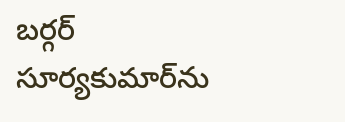బర్గర్  సూర్యకుమార్‌ను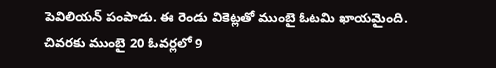పెవిలియన్ పంపాడు. ఈ రెండు వికెట్లతో ముంబై ఓటమి ఖాయమైంది. చివరకు ముంబై 20 ఓవర్లలో 9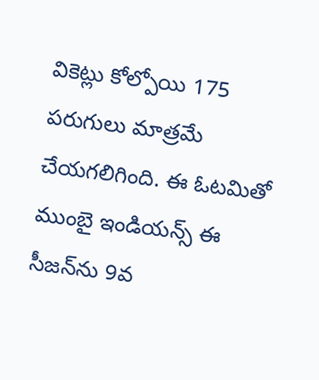వికెట్లు కోల్పోయి 175 పరుగులు మాత్రమే చేయగలిగింది. ఈ ఓటమితో ముంబై ఇండియన్స్ ఈ సీజన్‌ను 9వ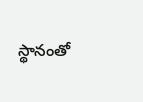స్థానంతో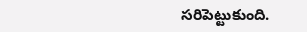సరిపెట్టుకుంది.